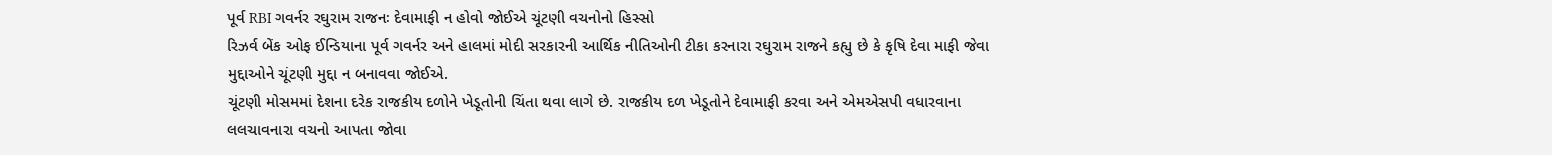પૂર્વ RBI ગવર્નર રઘુરામ રાજનઃ દેવામાફી ન હોવો જોઈએ ચૂંટણી વચનોનો હિસ્સો
રિઝર્વ બેંક ઓફ ઈન્ડિયાના પૂર્વ ગવર્નર અને હાલમાં મોદી સરકારની આર્થિક નીતિઓની ટીકા કરનારા રઘુરામ રાજને કહ્યુ છે કે કૃષિ દેવા માફી જેવા મુદ્દાઓને ચૂંટણી મુદ્દા ન બનાવવા જોઈએ.
ચૂંટણી મોસમમાં દેશના દરેક રાજકીય દળોને ખેડૂતોની ચિંતા થવા લાગે છે. રાજકીય દળ ખેડૂતોને દેવામાફી કરવા અને એમએસપી વધારવાના લલચાવનારા વચનો આપતા જોવા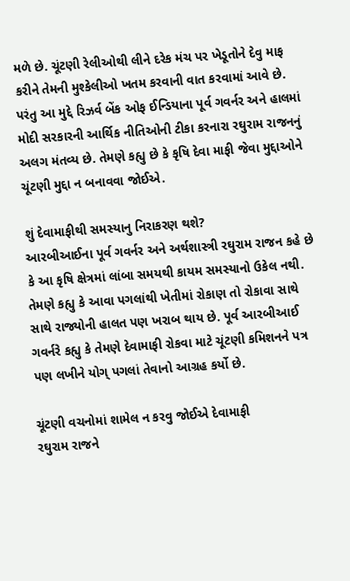મળે છે. ચૂંટણી રેલીઓથી લીને દરેક મંચ પર ખેડૂતોને દેવુ માફ કરીને તેમની મુશ્કેલીઓ ખતમ કરવાની વાત કરવામાં આવે છે. પરંતુ આ મુદ્દે રિઝર્વ બેંક ઓફ ઈન્ડિયાના પૂર્વ ગવર્નર અને હાલમાં મોદી સરકારની આર્થિક નીતિઓની ટીકા કરનારા રઘુરામ રાજનનું અલગ મંતવ્ય છે. તેમણે કહ્યુ છે કે કૃષિ દેવા માફી જેવા મુદ્દાઓને ચૂંટણી મુદ્દા ન બનાવવા જોઈએ.

શું દેવામાફીથી સમસ્યાનુ નિરાકરણ થશે?
આરબીઆઈના પૂર્વ ગવર્નર અને અર્થશાસ્ત્રી રઘુરામ રાજન કહે છે કે આ કૃષિ ક્ષેત્રમાં લાંબા સમયથી કાયમ સમસ્યાનો ઉકેલ નથી. તેમણે કહ્યુ કે આવા પગલાંથી ખેતીમાં રોકાણ તો રોકાવા સાથે સાથે રાજ્યોની હાલત પણ ખરાબ થાય છે. પૂર્વ આરબીઆઈ ગવર્નરે કહ્યુ કે તેમણે દેવામાફી રોકવા માટે ચૂંટણી કમિશનને પત્ર પણ લખીને યોગ્ પગલાં તેવાનો આગ્રહ કર્યો છે.

ચૂંટણી વચનોમાં શામેલ ન કરવુ જોઈએ દેવામાફી
રઘુરામ રાજને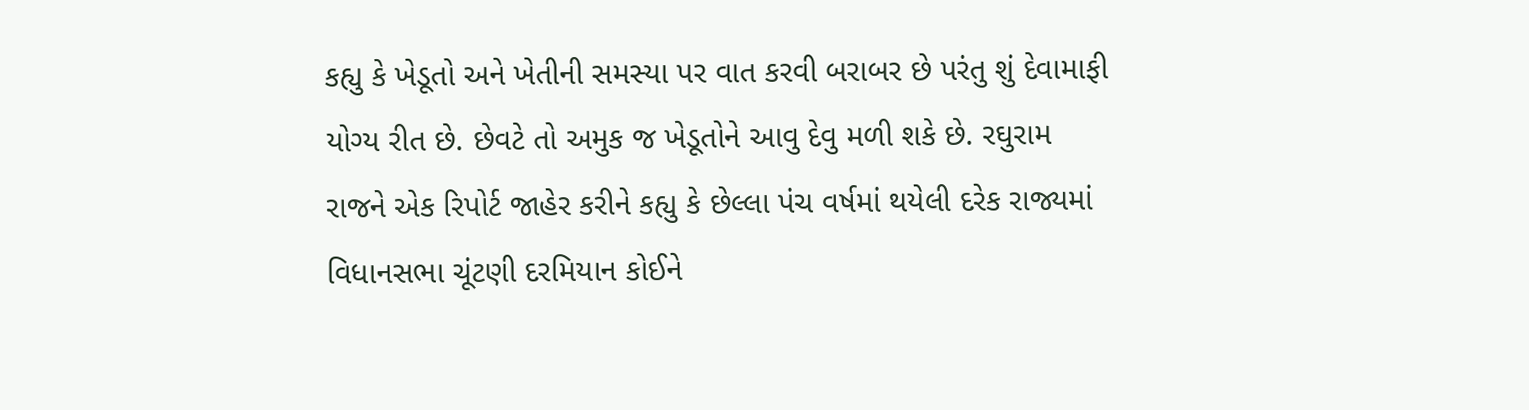કહ્યુ કે ખેડૂતો અને ખેતીની સમસ્યા પર વાત કરવી બરાબર છે પરંતુ શું દેવામાફી યોગ્ય રીત છે. છેવટે તો અમુક જ ખેડૂતોને આવુ દેવુ મળી શકે છે. રઘુરામ રાજને એક રિપોર્ટ જાહેર કરીને કહ્યુ કે છેલ્લા પંચ વર્ષમાં થયેલી દરેક રાજ્યમાં વિધાનસભા ચૂંટણી દરમિયાન કોઈને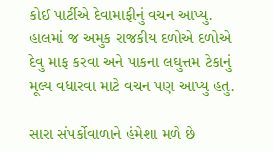કોઈ પાર્ટીએ દેવામાફીનું વચન આપ્યુ. હાલમાં જ અમુક રાજકીય દળોએ દળોએ દેવુ માફ કરવા અને પાકના લઘુત્તમ ટેકાનું મૂલ્ય વધારવા માટે વચન પણ આપ્યુ હતુ.

સારા સંપર્કોવાળાને હંમેશા મળે છે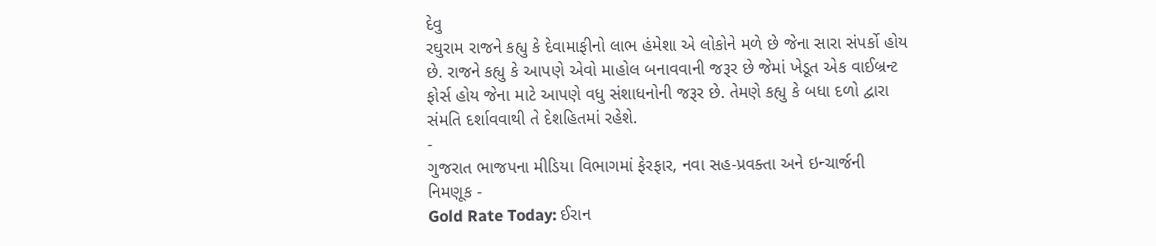દેવુ
રઘુરામ રાજને કહ્યુ કે દેવામાફીનો લાભ હંમેશા એ લોકોને મળે છે જેના સારા સંપર્કો હોય છે. રાજને કહ્યુ કે આપણે એવો માહોલ બનાવવાની જરૂર છે જેમાં ખેડૂત એક વાઈબ્રન્ટ ફોર્સ હોય જેના માટે આપણે વધુ સંશાધનોની જરૂર છે. તેમણે કહ્યુ કે બધા દળો દ્વારા સંમતિ દર્શાવવાથી તે દેશહિતમાં રહેશે.
-
ગુજરાત ભાજપના મીડિયા વિભાગમાં ફેરફાર, નવા સહ-પ્રવક્તા અને ઇન્ચાર્જની નિમણૂક -
Gold Rate Today: ઈરાન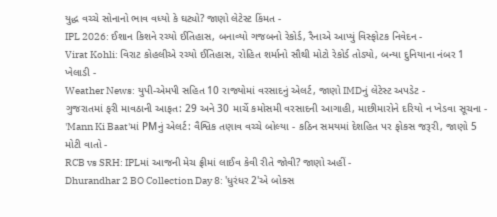યુદ્ધ વચ્ચે સોનાનો ભાવ વધ્યો કે ઘટ્યો? જાણો લેટેસ્ટ કિંમત -
IPL 2026: ઈશાન કિશને રચ્યો ઈતિહાસ, બનાવ્યો ગજબનો રેકોર્ડ, રૈનાએ આપ્યું વિસ્ફોટક નિવેદન -
Virat Kohli: વિરાટ કોહલીએ રચ્યો ઈતિહાસ, રોહિત શર્માનો સૌથી મોટો રેકોર્ડ તોડ્યો, બન્યા દુનિયાના નંબર 1 ખેલાડી -
Weather News: યુપી-એમપી સહિત 10 રાજ્યોમાં વરસાદનું એલર્ટ, જાણો IMDનું લેટેસ્ટ અપડેટ -
ગુજરાતમાં ફરી માવઠાની આફત: 29 અને 30 માર્ચે કમોસમી વરસાદની આગાહી, માછીમારોને દરિયો ન ખેડવા સૂચના -
'Mann Ki Baat'માં PMનું એલર્ટ: વૈશ્વિક તણાવ વચ્ચે બોલ્યા - કઠિન સમયમાં દેશહિત પર ફોકસ જરૂરી, જાણો 5 મોટી વાતો -
RCB vs SRH: IPLમાં આજની મેચ ફ્રીમાં લાઈવ કેવી રીતે જોવી? જાણો અહીં -
Dhurandhar 2 BO Collection Day 8: 'ધુરંધર 2'એ બોક્સ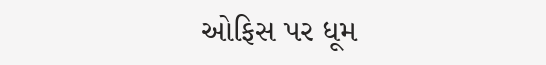ઓફિસ પર ધૂમ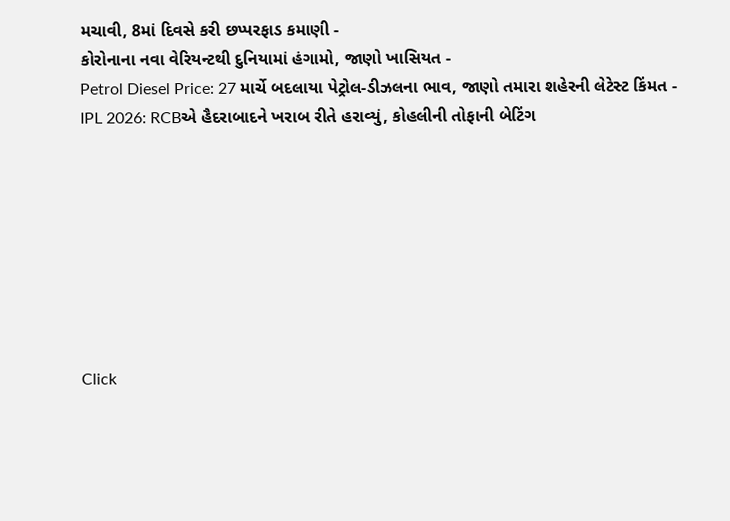મચાવી, 8માં દિવસે કરી છપ્પરફાડ કમાણી -
કોરોનાના નવા વેરિયન્ટથી દુનિયામાં હંગામો, જાણો ખાસિયત -
Petrol Diesel Price: 27 માર્ચે બદલાયા પેટ્રોલ-ડીઝલના ભાવ, જાણો તમારા શહેરની લેટેસ્ટ કિંમત -
IPL 2026: RCBએ હૈદરાબાદને ખરાબ રીતે હરાવ્યું, કોહલીની તોફાની બેટિંગ








Click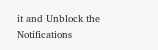it and Unblock the Notifications